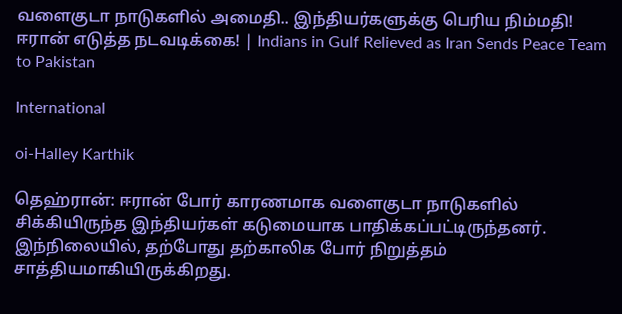வளைகுடா நாடுகளில் அமைதி.. இந்தியர்களுக்கு பெரிய நிம்மதி! ஈரான் எடுத்த நடவடிக்கை! | Indians in Gulf Relieved as Iran Sends Peace Team to Pakistan

International

oi-Halley Karthik

தெஹ்ரான்: ஈரான் போர் காரணமாக வளைகுடா நாடுகளில் சிக்கியிருந்த இந்தியர்கள் கடுமையாக பாதிக்கப்பட்டிருந்தனர். இந்நிலையில், தற்போது தற்காலிக போர் நிறுத்தம் சாத்தியமாகியிருக்கிறது.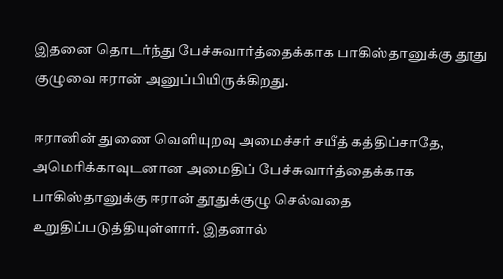இதனை தொடர்ந்து பேச்சுவார்த்தைக்காக பாகிஸ்தானுக்கு தூது குழுவை ஈரான் அனுப்பியிருக்கிறது.

ஈரானின் துணை வெளியுறவு அமைச்சர் சயீத் கத்திப்சாதே, அமெரிக்காவுடனான அமைதிப் பேச்சுவார்த்தைக்காக பாகிஸ்தானுக்கு ஈரான் தூதுக்குழு செல்வதை உறுதிப்படுத்தியுள்ளார். இதனால்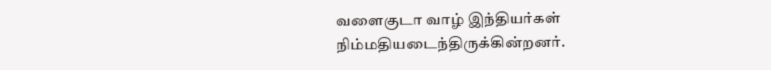வளைகுடா வாழ் இந்தியர்கள் நிம்மதியடைந்திருக்கின்றனர்.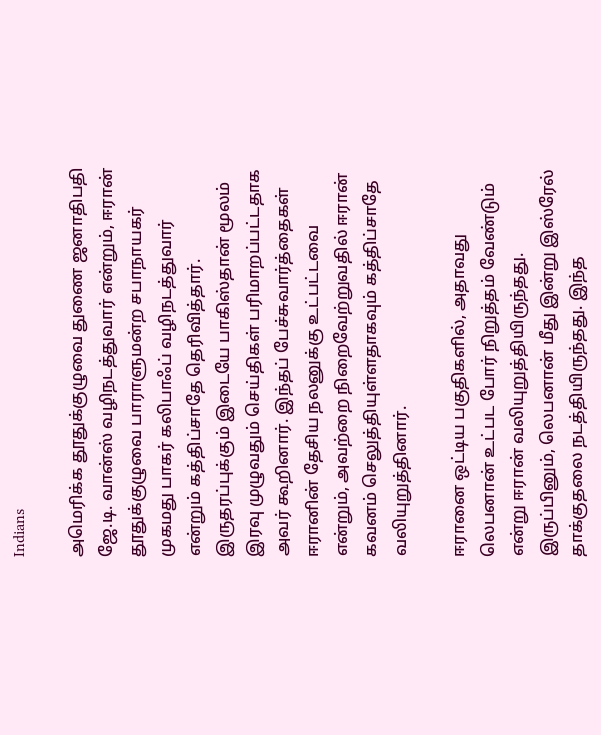Indians

அமெரிக்க தூதுக்குழுவை துணை ஜனாதிபதி ஜே.டி. வான்ஸ் வழிநடத்துவார் என்றும், ஈரான் தூதுக்குழுவை பாராளுமன்ற சபாநாயகர் முகமது பாகர் கலிபாஃப் வழிநடத்துவார் என்றும் கத்திப்சாதே தெரிவித்தார். இருதரப்புக்கும் இடையே பாகிஸ்தான் மூலம் இரவு முழுவதும் செய்திகள் பரிமாறப்பட்டதாக அவர் கூறினார். இந்தப் பேச்சுவார்த்தைகள் ஈரானின் தேசிய நலனுக்கு உட்பட்டவை என்றும், அவற்றை நிறைவேற்றுவதில் ஈரான் கவனம் செலுத்தியுள்ளதாகவும் கத்திப்சாதே வலியுறுத்தினார்.

ஈரானை ஒட்டிய பகுதிகளில், அதாவது லெபனான் உட்பட போர் நிறுத்தம் வேண்டும் என்று ஈரான் வலியுறுத்தியிருந்தது. இருப்பினும், லெபனான் மீது இன்று இஸ்ரேல் தாக்குதலை நடத்தியிருந்தது. இந்த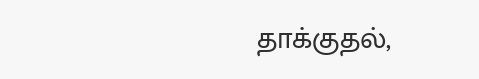தாக்குதல்,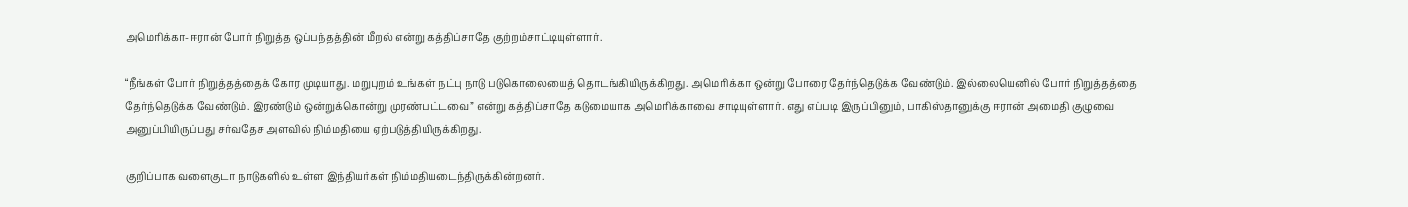அமெரிக்கா-ஈரான் போர் நிறுத்த ஒப்பந்தத்தின் மீறல் என்று கத்திப்சாதே குற்றம்சாட்டியுள்ளார்.

“நீங்கள் போர் நிறுத்தத்தைக் கோர முடியாது. மறுபுறம் உங்கள் நட்பு நாடு படுகொலையைத் தொடங்கியிருக்கிறது. அமெரிக்கா ஒன்று போரை தேர்ந்தெடுக்க வேண்டும். இல்லையெனில் போர் நிறுத்தத்தை தேர்ந்தெடுக்க வேண்டும். இரண்டும் ஒன்றுக்கொன்று முரண்பட்டவை” என்று கத்திப்சாதே கடுமையாக அமெரிக்காவை சாடியுள்ளார். எது எப்படி இருப்பினும், பாகிஸ்தானுக்கு ஈரான் அமைதி குழுவை அனுப்பியிருப்பது சர்வதேச அளவில் நிம்மதியை ஏற்படுத்தியிருக்கிறது.

குறிப்பாக வளைகுடா நாடுகளில் உள்ள இந்தியர்கள் நிம்மதியடைந்திருக்கின்றனர்.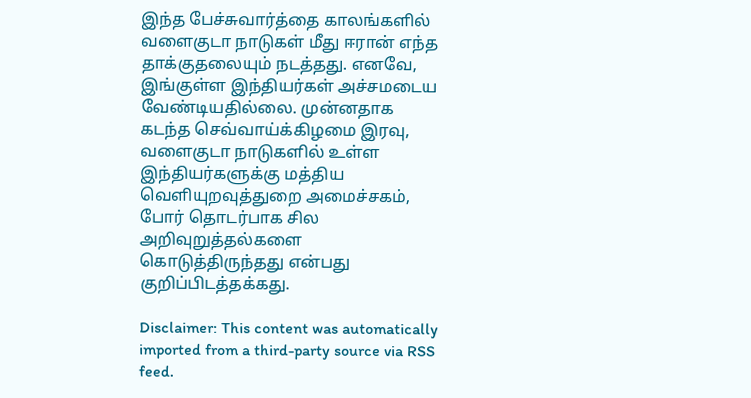இந்த பேச்சுவார்த்தை காலங்களில் வளைகுடா நாடுகள் மீது ஈரான் எந்த தாக்குதலையும் நடத்தது. எனவே, இங்குள்ள இந்தியர்கள் அச்சமடைய வேண்டியதில்லை. முன்னதாக கடந்த செவ்வாய்க்கிழமை இரவு, வளைகுடா நாடுகளில் உள்ள இந்தியர்களுக்கு மத்திய வெளியுறவுத்துறை அமைச்சகம், போர் தொடர்பாக சில அறிவுறுத்தல்களை கொடுத்திருந்தது என்பது குறிப்பிடத்தக்கது.

Disclaimer: This content was automatically imported from a third-party source via RSS feed.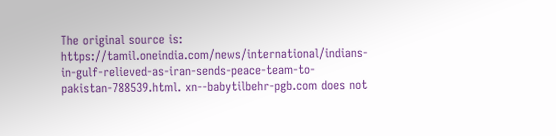The original source is: https://tamil.oneindia.com/news/international/indians-in-gulf-relieved-as-iran-sends-peace-team-to-pakistan-788539.html. xn--babytilbehr-pgb.com does not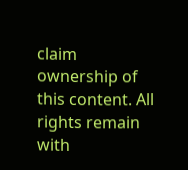claim ownership of this content. All rights remain with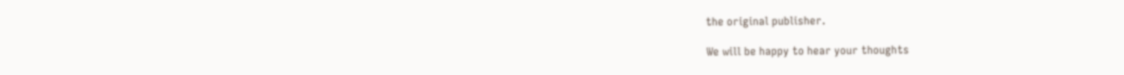the original publisher.

We will be happy to hear your thoughts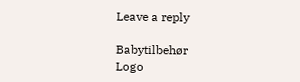Leave a reply

Babytilbehør
Logo